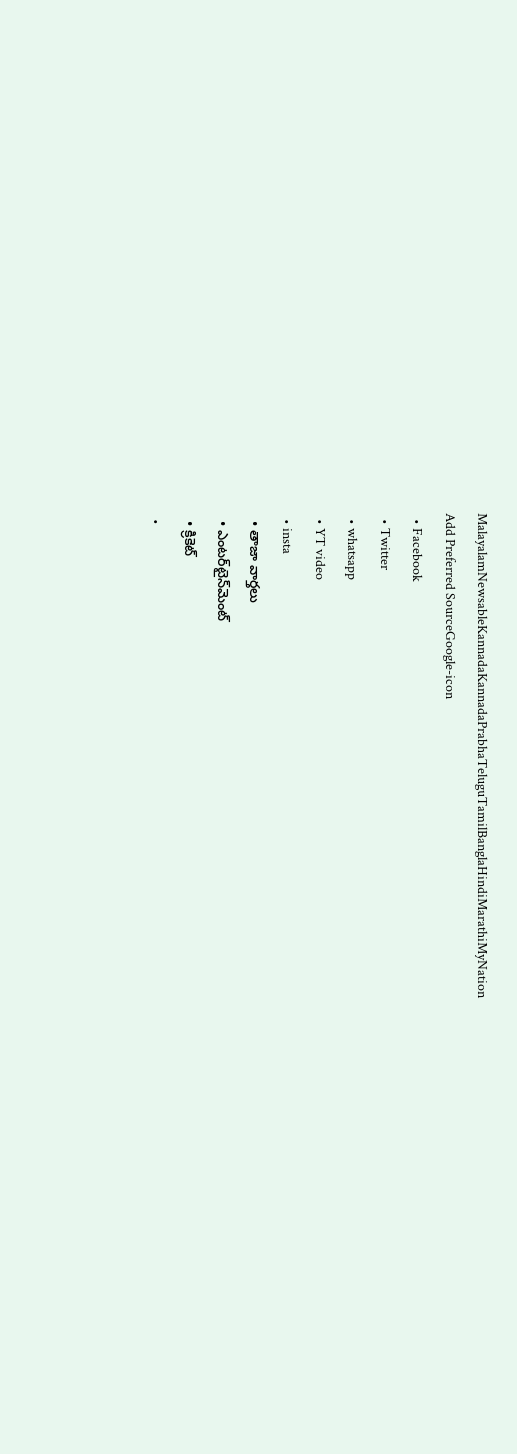MalayalamNewsableKannadaKannadaPrabhaTeluguTamilBanglaHindiMarathiMyNation
Add Preferred SourceGoogle-icon
  • Facebook
  • Twitter
  • whatsapp
  • YT video
  • insta
  • తాజా వార్తలు
  • ఎంటర్‌టైన్‌మెంట్
  • క్రికెట్
  •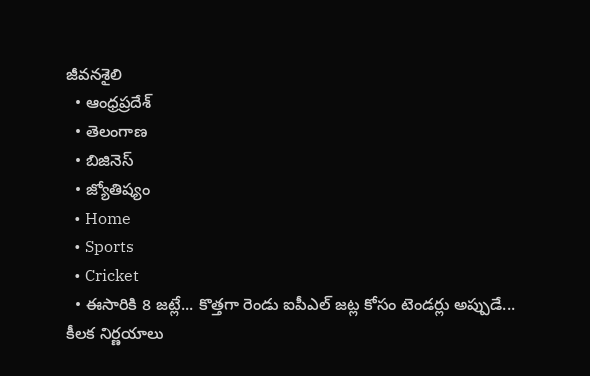జీవనశైలి
  • ఆంధ్రప్రదేశ్
  • తెలంగాణ
  • బిజినెస్
  • జ్యోతిష్యం
  • Home
  • Sports
  • Cricket
  • ఈసారికి 8 జట్లే... కొత్తగా రెండు ఐపీఎల్ జట్ల కోసం టెండర్లు అప్పుడే... కీలక నిర్ణయాలు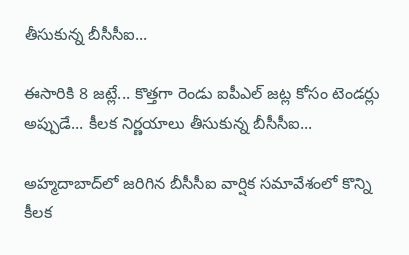తీసుకున్న బీసీసీఐ...

ఈసారికి 8 జట్లే... కొత్తగా రెండు ఐపీఎల్ జట్ల కోసం టెండర్లు అప్పుడే... కీలక నిర్ణయాలు తీసుకున్న బీసీసీఐ...

అహ్మదాబాద్‌లో జరిగిన బీసీసీఐ వార్షిక సమావేశంలో కొన్ని కీలక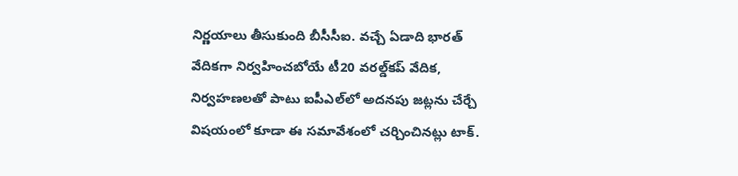నిర్ణయాలు తీసుకుంది బీసీసీఐ. వచ్చే ఏడాది భారత్ వేదికగా నిర్వహించబోయే టీ20 వరల్డ్‌కప్ వేదిక, నిర్వహణలతో పాటు ఐపీఎల్‌లో అదనపు జట్లను చేర్చే విషయంలో కూడా ఈ సమావేశంలో చర్చించినట్లు టాక్.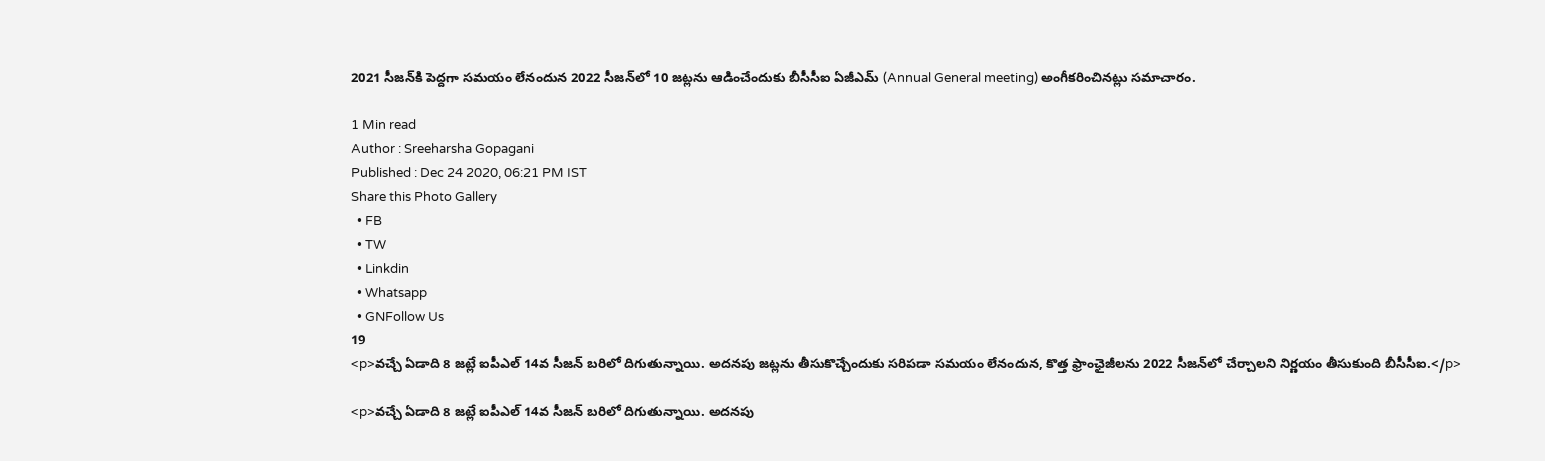2021 సీజన్‌కి పెద్దగా సమయం లేనందున 2022 సీజన్‌లో 10 జట్లను ఆడించేందుకు బీసీసీఐ ఏజీఎమ్ (Annual General meeting) అంగీకరించినట్లు సమాచారం.

1 Min read
Author : Sreeharsha Gopagani
Published : Dec 24 2020, 06:21 PM IST
Share this Photo Gallery
  • FB
  • TW
  • Linkdin
  • Whatsapp
  • GNFollow Us
19
<p>వచ్చే ఏడాది 8 జట్లే ఐపీఎల్ 14వ సీజన్ బరిలో దిగుతున్నాయి. అదనపు జట్లను తీసుకొచ్చేందుకు సరిపడా సమయం లేనందున, కొత్త ఫ్రాంఛైజీలను 2022 సీజన్‌లో చేర్చాలని నిర్ణయం తీసుకుంది బీసీసీఐ.</p>

<p>వచ్చే ఏడాది 8 జట్లే ఐపీఎల్ 14వ సీజన్ బరిలో దిగుతున్నాయి. అదనపు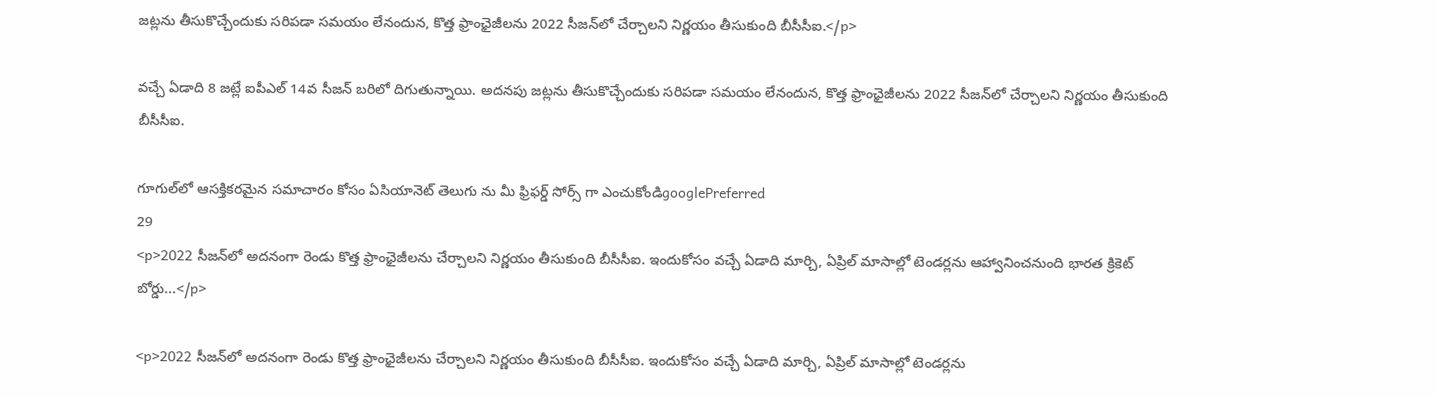జట్లను తీసుకొచ్చేందుకు సరిపడా సమయం లేనందున, కొత్త ఫ్రాంఛైజీలను 2022 సీజన్‌లో చేర్చాలని నిర్ణయం తీసుకుంది బీసీసీఐ.</p>

వచ్చే ఏడాది 8 జట్లే ఐపీఎల్ 14వ సీజన్ బరిలో దిగుతున్నాయి. అదనపు జట్లను తీసుకొచ్చేందుకు సరిపడా సమయం లేనందున, కొత్త ఫ్రాంఛైజీలను 2022 సీజన్‌లో చేర్చాలని నిర్ణయం తీసుకుంది బీసీసీఐ.

గూగుల్‌లో ఆసక్తికరమైన సమాచారం కోసం ఏసియానెట్ తెలుగు ను మీ ఫ్రిఫర్డ్ సోర్స్ గా ఎంచుకోండిgooglePreferred
29
<p>2022 సీజన్‌లో అదనంగా రెండు కొత్త ఫ్రాంఛైజీలను చేర్చాలని నిర్ణయం తీసుకుంది బీసీసీఐ. ఇందుకోసం వచ్చే ఏడాది మార్చి, ఏప్రిల్ మాసాల్లో టెండర్లను ఆహ్వానించనుంది భారత క్రికెట్ బోర్డు...</p>

<p>2022 సీజన్‌లో అదనంగా రెండు కొత్త ఫ్రాంఛైజీలను చేర్చాలని నిర్ణయం తీసుకుంది బీసీసీఐ. ఇందుకోసం వచ్చే ఏడాది మార్చి, ఏప్రిల్ మాసాల్లో టెండర్లను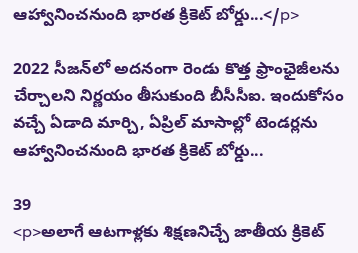ఆహ్వానించనుంది భారత క్రికెట్ బోర్డు...</p>

2022 సీజన్‌లో అదనంగా రెండు కొత్త ఫ్రాంఛైజీలను చేర్చాలని నిర్ణయం తీసుకుంది బీసీసీఐ. ఇందుకోసం వచ్చే ఏడాది మార్చి, ఏప్రిల్ మాసాల్లో టెండర్లను ఆహ్వానించనుంది భారత క్రికెట్ బోర్డు...

39
<p>అలాగే ఆటగాళ్లకు శిక్షణనిచ్చే జాతీయ క్రికెట్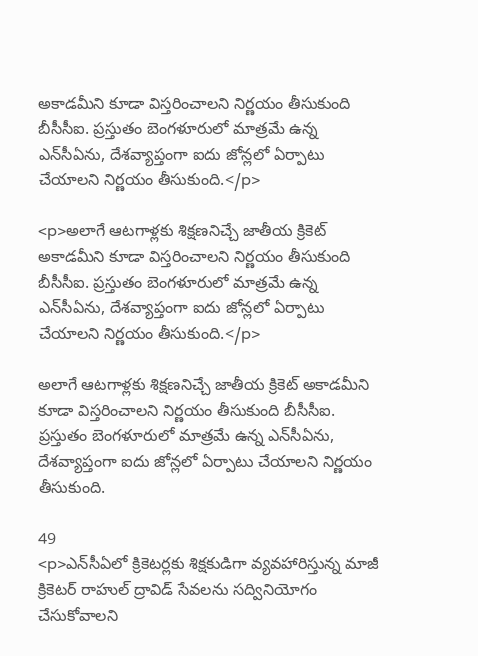అకాడమీని కూడా విస్తరించాలని నిర్ణయం తీసుకుంది బీసీసీఐ. ప్రస్తుతం బెంగళూరులో మాత్రమే ఉన్న ఎన్‌సీఏను, దేశవ్యాప్తంగా ఐదు జోన్లలో ఏర్పాటు చేయాలని నిర్ణయం తీసుకుంది.</p>

<p>అలాగే ఆటగాళ్లకు శిక్షణనిచ్చే జాతీయ క్రికెట్ అకాడమీని కూడా విస్తరించాలని నిర్ణయం తీసుకుంది బీసీసీఐ. ప్రస్తుతం బెంగళూరులో మాత్రమే ఉన్న ఎన్‌సీఏను, దేశవ్యాప్తంగా ఐదు జోన్లలో ఏర్పాటు చేయాలని నిర్ణయం తీసుకుంది.</p>

అలాగే ఆటగాళ్లకు శిక్షణనిచ్చే జాతీయ క్రికెట్ అకాడమీని కూడా విస్తరించాలని నిర్ణయం తీసుకుంది బీసీసీఐ. ప్రస్తుతం బెంగళూరులో మాత్రమే ఉన్న ఎన్‌సీఏను, దేశవ్యాప్తంగా ఐదు జోన్లలో ఏర్పాటు చేయాలని నిర్ణయం తీసుకుంది.

49
<p>ఎన్‌సీఏలో క్రికెటర్లకు శిక్షకుడిగా వ్యవహారిస్తున్న మాజీ క్రికెటర్ రాహుల్ ద్రావిడ్ సేవలను సద్వినియోగం చేసుకోవాలని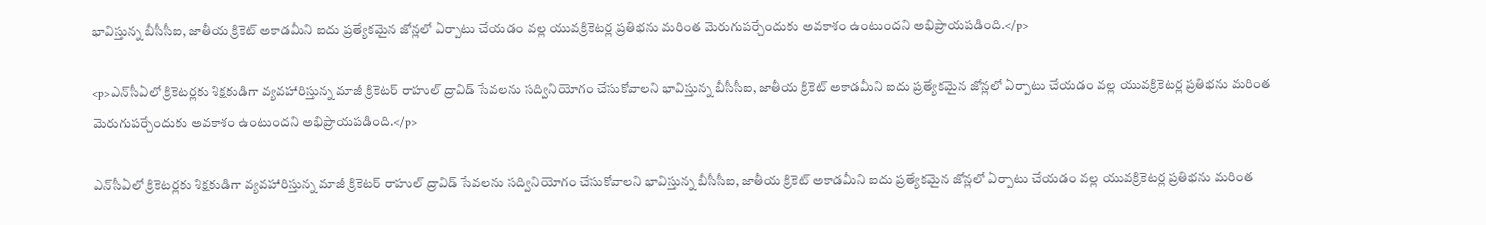భావిస్తున్న బీసీసీఐ, జాతీయ క్రికెట్ అకాడమీని ఐదు ప్రత్యేకమైన జోన్లలో ఏర్పాటు చేయడం వల్ల యువక్రికెటర్ల ప్రతిభను మరింత మెరుగుపర్చేందుకు అవకాశం ఉంటుందని అభిప్రాయపడింది.</p>

<p>ఎన్‌సీఏలో క్రికెటర్లకు శిక్షకుడిగా వ్యవహారిస్తున్న మాజీ క్రికెటర్ రాహుల్ ద్రావిడ్ సేవలను సద్వినియోగం చేసుకోవాలని భావిస్తున్న బీసీసీఐ, జాతీయ క్రికెట్ అకాడమీని ఐదు ప్రత్యేకమైన జోన్లలో ఏర్పాటు చేయడం వల్ల యువక్రికెటర్ల ప్రతిభను మరింత మెరుగుపర్చేందుకు అవకాశం ఉంటుందని అభిప్రాయపడింది.</p>

ఎన్‌సీఏలో క్రికెటర్లకు శిక్షకుడిగా వ్యవహారిస్తున్న మాజీ క్రికెటర్ రాహుల్ ద్రావిడ్ సేవలను సద్వినియోగం చేసుకోవాలని భావిస్తున్న బీసీసీఐ, జాతీయ క్రికెట్ అకాడమీని ఐదు ప్రత్యేకమైన జోన్లలో ఏర్పాటు చేయడం వల్ల యువక్రికెటర్ల ప్రతిభను మరింత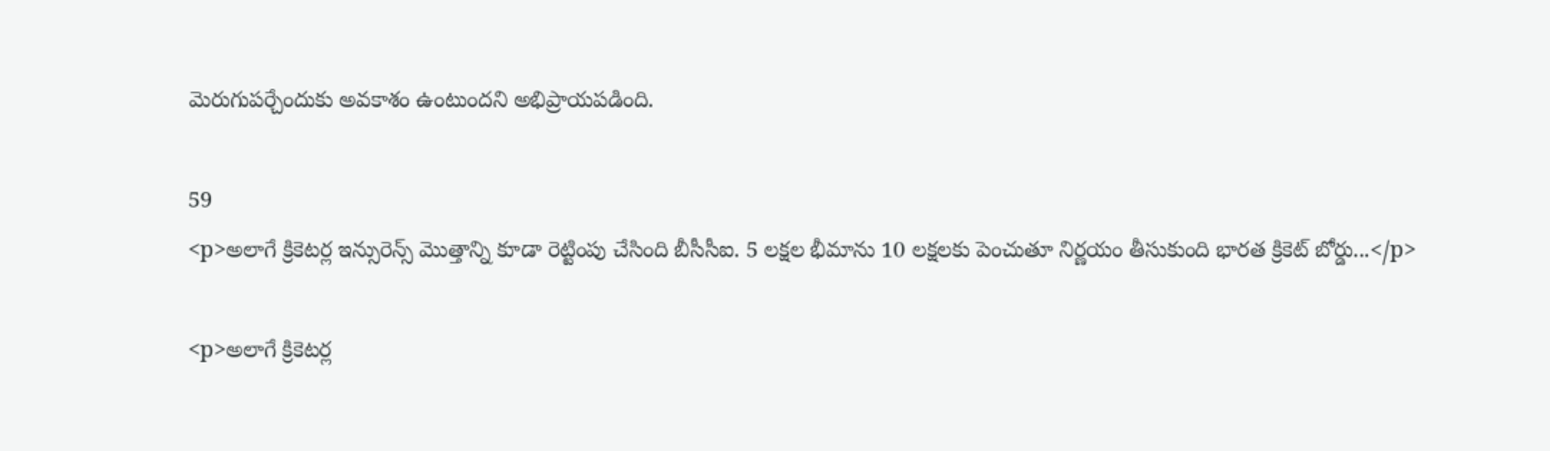మెరుగుపర్చేందుకు అవకాశం ఉంటుందని అభిప్రాయపడింది.

59
<p>అలాగే క్రికెటర్ల ఇన్సురెన్స్ మొత్తాన్ని కూడా రెట్టింపు చేసింది బీసీసీఐ. 5 లక్షల భీమాను 10 లక్షలకు పెంచుతూ నిర్ణయం తీసుకుంది భారత క్రికెట్ బోర్డు...</p>

<p>అలాగే క్రికెటర్ల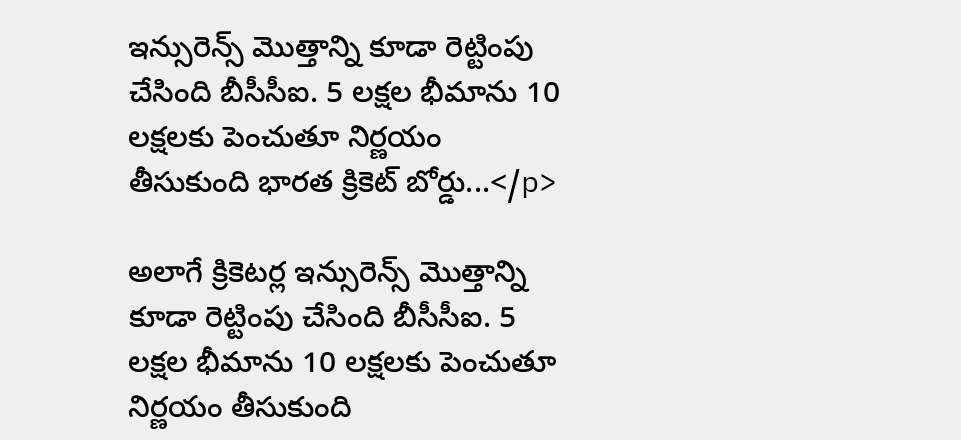ఇన్సురెన్స్ మొత్తాన్ని కూడా రెట్టింపు చేసింది బీసీసీఐ. 5 లక్షల భీమాను 10 లక్షలకు పెంచుతూ నిర్ణయం తీసుకుంది భారత క్రికెట్ బోర్డు...</p>

అలాగే క్రికెటర్ల ఇన్సురెన్స్ మొత్తాన్ని కూడా రెట్టింపు చేసింది బీసీసీఐ. 5 లక్షల భీమాను 10 లక్షలకు పెంచుతూ నిర్ణయం తీసుకుంది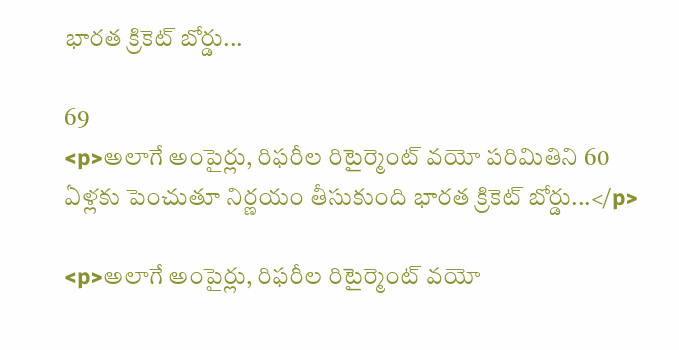భారత క్రికెట్ బోర్డు...

69
<p>అలాగే అంపైర్లు, రిఫరీల రిటైర్మెంట్ వయో పరిమితిని 60 ఏళ్లకు పెంచుతూ నిర్ణయం తీసుకుంది భారత క్రికెట్ బోర్డు...</p>

<p>అలాగే అంపైర్లు, రిఫరీల రిటైర్మెంట్ వయో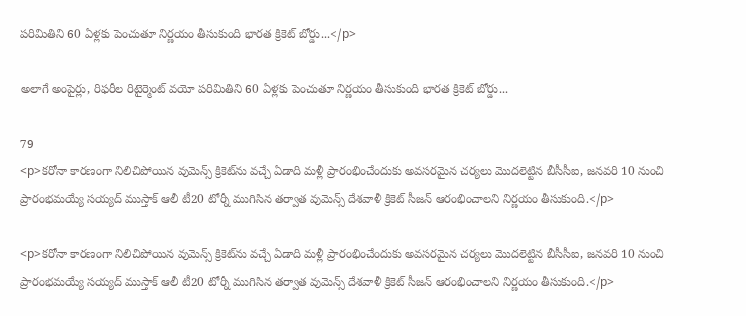పరిమితిని 60 ఏళ్లకు పెంచుతూ నిర్ణయం తీసుకుంది భారత క్రికెట్ బోర్డు...</p>

అలాగే అంపైర్లు, రిఫరీల రిటైర్మెంట్ వయో పరిమితిని 60 ఏళ్లకు పెంచుతూ నిర్ణయం తీసుకుంది భారత క్రికెట్ బోర్డు...

79
<p>కరోనా కారణంగా నిలిచిపోయిన వుమెన్స్ క్రికెట్‌ను వచ్చే ఏడాది మళ్లీ ప్రారంభించేందుకు అవసరమైన చర్యలు మొదలెట్టిన బీసీసీఐ, జనవరి 10 నుంచి ప్రారంభమయ్యే సయ్యద్ ముస్తాక్ ఆలీ టీ20 టోర్నీ ముగిసిన తర్వాత వుమెన్స్ దేశవాళీ క్రికెట్ సీజన్ ఆరంభించాలని నిర్ణయం తీసుకుంది.</p>

<p>కరోనా కారణంగా నిలిచిపోయిన వుమెన్స్ క్రికెట్‌ను వచ్చే ఏడాది మళ్లీ ప్రారంభించేందుకు అవసరమైన చర్యలు మొదలెట్టిన బీసీసీఐ, జనవరి 10 నుంచి ప్రారంభమయ్యే సయ్యద్ ముస్తాక్ ఆలీ టీ20 టోర్నీ ముగిసిన తర్వాత వుమెన్స్ దేశవాళీ క్రికెట్ సీజన్ ఆరంభించాలని నిర్ణయం తీసుకుంది.</p>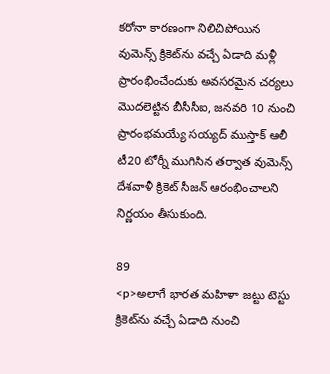కరోనా కారణంగా నిలిచిపోయిన వుమెన్స్ క్రికెట్‌ను వచ్చే ఏడాది మళ్లీ ప్రారంభించేందుకు అవసరమైన చర్యలు మొదలెట్టిన బీసీసీఐ, జనవరి 10 నుంచి ప్రారంభమయ్యే సయ్యద్ ముస్తాక్ ఆలీ టీ20 టోర్నీ ముగిసిన తర్వాత వుమెన్స్ దేశవాళీ క్రికెట్ సీజన్ ఆరంభించాలని నిర్ణయం తీసుకుంది.

89
<p>అలాగే భారత మహిళా జట్టు టెస్టు క్రికెట్‌ను వచ్చే ఏడాది నుంచి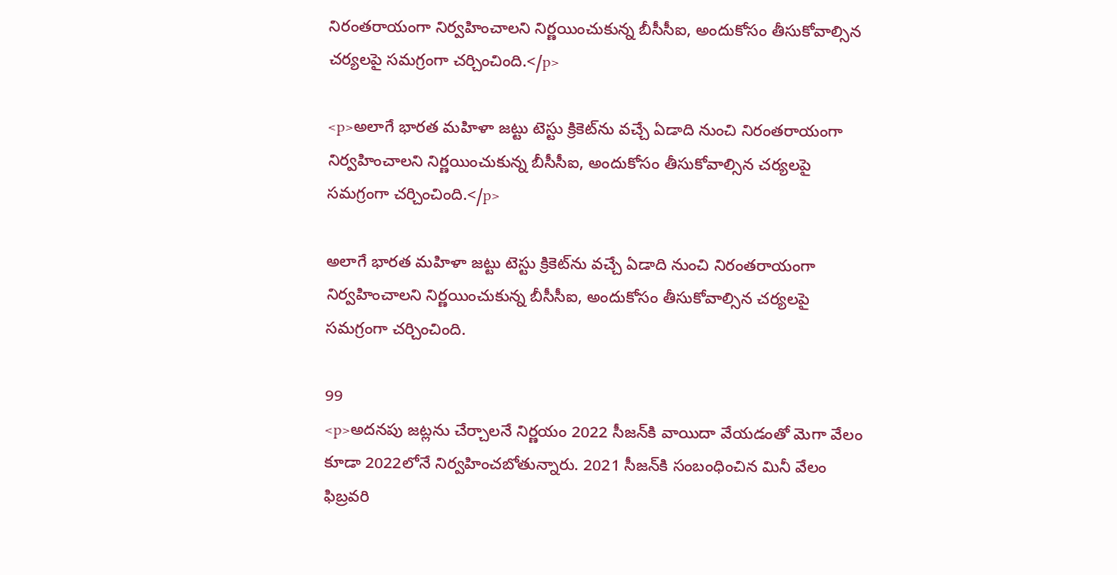నిరంతరాయంగా నిర్వహించాలని నిర్ణయించుకున్న బీసీసీఐ, అందుకోసం తీసుకోవాల్సిన చర్యలపై సమగ్రంగా చర్చించింది.</p>

<p>అలాగే భారత మహిళా జట్టు టెస్టు క్రికెట్‌ను వచ్చే ఏడాది నుంచి నిరంతరాయంగా నిర్వహించాలని నిర్ణయించుకున్న బీసీసీఐ, అందుకోసం తీసుకోవాల్సిన చర్యలపై సమగ్రంగా చర్చించింది.</p>

అలాగే భారత మహిళా జట్టు టెస్టు క్రికెట్‌ను వచ్చే ఏడాది నుంచి నిరంతరాయంగా నిర్వహించాలని నిర్ణయించుకున్న బీసీసీఐ, అందుకోసం తీసుకోవాల్సిన చర్యలపై సమగ్రంగా చర్చించింది.

99
<p>అదనపు జట్లను చేర్చాలనే నిర్ణయం 2022 సీజన్‌కి వాయిదా వేయడంతో మెగా వేలం కూడా 2022లోనే నిర్వహించబోతున్నారు. 2021 సీజన్‌కి సంబంధించిన మినీ వేలం ఫిబ్రవరి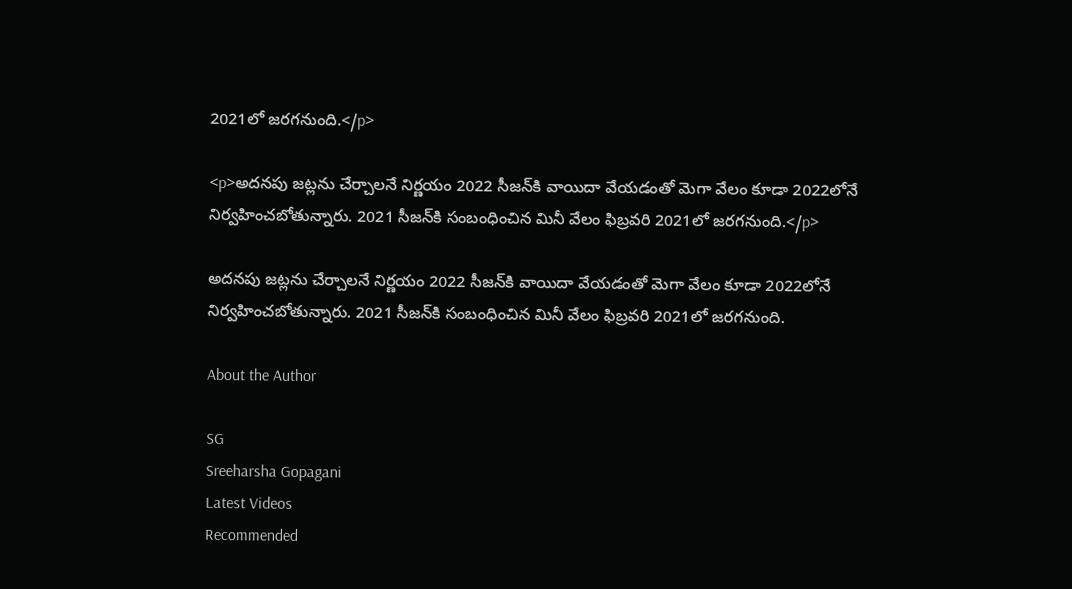2021లో జరగనుంది.</p>

<p>అదనపు జట్లను చేర్చాలనే నిర్ణయం 2022 సీజన్‌కి వాయిదా వేయడంతో మెగా వేలం కూడా 2022లోనే నిర్వహించబోతున్నారు. 2021 సీజన్‌కి సంబంధించిన మినీ వేలం ఫిబ్రవరి 2021లో జరగనుంది.</p>

అదనపు జట్లను చేర్చాలనే నిర్ణయం 2022 సీజన్‌కి వాయిదా వేయడంతో మెగా వేలం కూడా 2022లోనే నిర్వహించబోతున్నారు. 2021 సీజన్‌కి సంబంధించిన మినీ వేలం ఫిబ్రవరి 2021లో జరగనుంది.

About the Author

SG
Sreeharsha Gopagani
Latest Videos
Recommended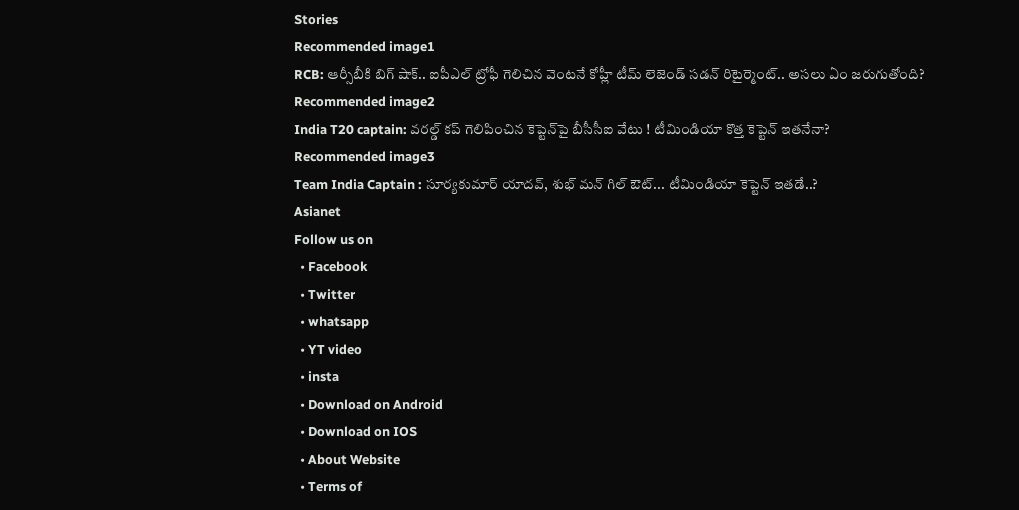Stories
Recommended image1
RCB: ఆర్సీబీకి బిగ్ షాక్.. ఐపీఎల్ ట్రోఫీ గెలిచిన వెంటనే కోహ్లీ టీమ్ లెజెండ్ సడన్ రిటైర్మెంట్.. అసలు ఏం జరుగుతోంది?
Recommended image2
India T20 captain: వరల్డ్ కప్ గెలిపించిన కెప్టెన్‌పై బీసీసీఐ వేటు ! టీమిండియా కొత్త కెప్టెన్ ఇతనేనా?
Recommended image3
Team India Captain : సూర్యకుమార్ యాదవ్, శుభ్ మన్ గిల్ ఔట్... టీమిండియా కెప్టెన్ ఇతడే..?
Asianet
Follow us on
  • Facebook
  • Twitter
  • whatsapp
  • YT video
  • insta
  • Download on Android
  • Download on IOS
  • About Website
  • Terms of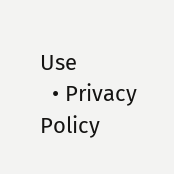Use
  • Privacy Policy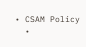• CSAM Policy
  •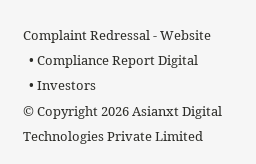Complaint Redressal - Website
  • Compliance Report Digital
  • Investors
© Copyright 2026 Asianxt Digital Technologies Private Limited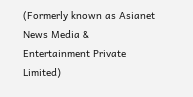(Formerly known as Asianet News Media & Entertainment Private Limited)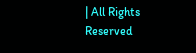| All Rights Reserved